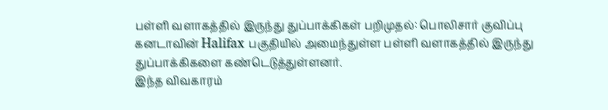பள்ளி வளாகத்தில் இருந்து துப்பாக்கிகள் பறிமுதல்: பொலிசார் குவிப்பு
கனடாவின் Halifax பகுதியில் அமைந்துள்ள பள்ளி வளாகத்தில் இருந்து துப்பாக்கிகளை கண்டெடுத்துள்ளனர்.
இந்த விவகாரம்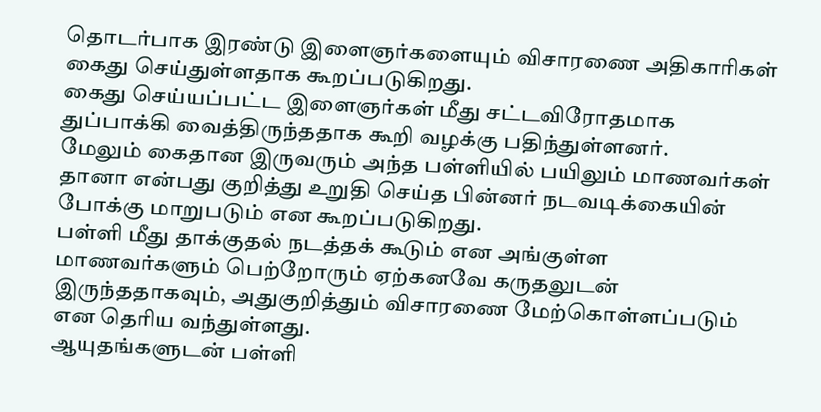தொடர்பாக இரண்டு இளைஞர்களையும் விசாரணை அதிகாரிகள் கைது செய்துள்ளதாக கூறப்படுகிறது.
கைது செய்யப்பட்ட இளைஞர்கள் மீது சட்டவிரோதமாக துப்பாக்கி வைத்திருந்ததாக கூறி வழக்கு பதிந்துள்ளனர்.
மேலும் கைதான இருவரும் அந்த பள்ளியில் பயிலும் மாணவர்கள் தானா என்பது குறித்து உறுதி செய்த பின்னர் நடவடிக்கையின் போக்கு மாறுபடும் என கூறப்படுகிறது.
பள்ளி மீது தாக்குதல் நடத்தக் கூடும் என அங்குள்ள மாணவர்களும் பெற்றோரும் ஏற்கனவே கருதலுடன் இருந்ததாகவும், அதுகுறித்தும் விசாரணை மேற்கொள்ளப்படும் என தெரிய வந்துள்ளது.
ஆயுதங்களுடன் பள்ளி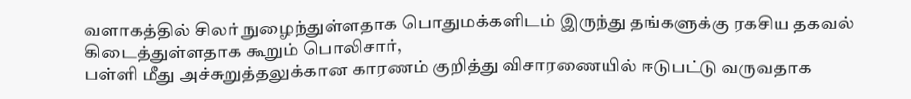வளாகத்தில் சிலர் நுழைந்துள்ளதாக பொதுமக்களிடம் இருந்து தங்களுக்கு ரகசிய தகவல் கிடைத்துள்ளதாக கூறும் பொலிசார்,
பள்ளி மீது அச்சுறுத்தலுக்கான காரணம் குறித்து விசாரணையில் ஈடுபட்டு வருவதாக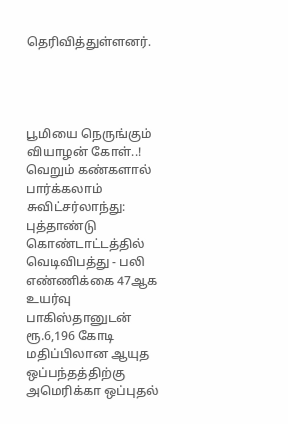தெரிவித்துள்ளனர்.




பூமியை நெருங்கும் வியாழன் கோள்..! வெறும் கண்களால் பார்க்கலாம்
சுவிட்சர்லாந்து: புத்தாண்டு கொண்டாட்டத்தில் வெடிவிபத்து - பலி எண்ணிக்கை 47ஆக உயர்வு
பாகிஸ்தானுடன் ரூ.6,196 கோடி மதிப்பிலான ஆயுத ஒப்பந்தத்திற்கு அமெரிக்கா ஒப்புதல்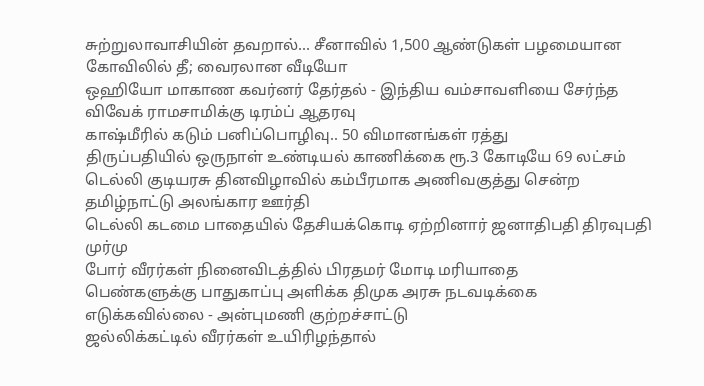சுற்றுலாவாசியின் தவறால்... சீனாவில் 1,500 ஆண்டுகள் பழமையான கோவிலில் தீ; வைரலான வீடியோ
ஒஹியோ மாகாண கவர்னர் தேர்தல் - இந்திய வம்சாவளியை சேர்ந்த விவேக் ராமசாமிக்கு டிரம்ப் ஆதரவு
காஷ்மீரில் கடும் பனிப்பொழிவு.. 50 விமானங்கள் ரத்து
திருப்பதியில் ஒருநாள் உண்டியல் காணிக்கை ரூ.3 கோடியே 69 லட்சம்
டெல்லி குடியரசு தினவிழாவில் கம்பீரமாக அணிவகுத்து சென்ற தமிழ்நாட்டு அலங்கார ஊர்தி
டெல்லி கடமை பாதையில் தேசியக்கொடி ஏற்றினார் ஜனாதிபதி திரவுபதி முர்மு
போர் வீரர்கள் நினைவிடத்தில் பிரதமர் மோடி மரியாதை
பெண்களுக்கு பாதுகாப்பு அளிக்க திமுக அரசு நடவடிக்கை எடுக்கவில்லை - அன்புமணி குற்றச்சாட்டு
ஜல்லிக்கட்டில் வீரர்கள் உயிரிழந்தால்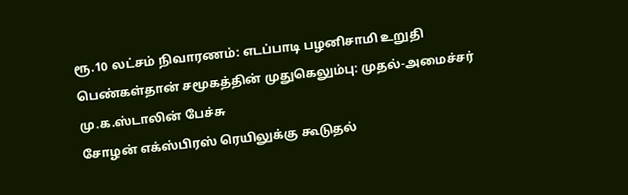ரூ.10 லட்சம் நிவாரணம்: எடப்பாடி பழனிசாமி உறுதி
பெண்கள்தான் சமூகத்தின் முதுகெலும்பு: முதல்-அமைச்சர் மு.க.ஸ்டாலின் பேச்சு
சோழன் எக்ஸ்பிரஸ் ரெயிலுக்கு கூடுதல்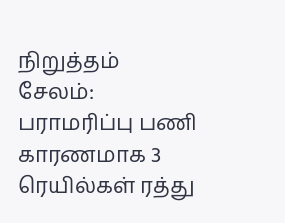நிறுத்தம்
சேலம்: பராமரிப்பு பணி காரணமாக 3 ரெயில்கள் ரத்து